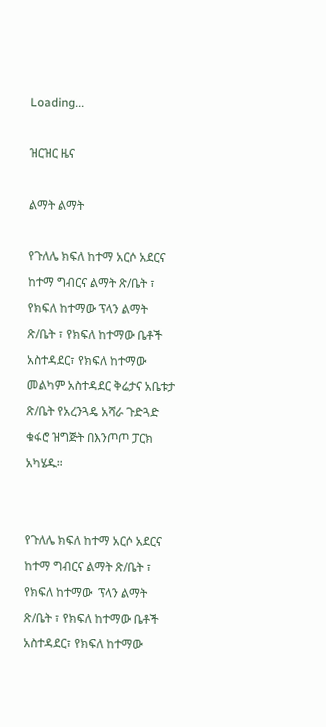Loading...

ዝርዝር ዜና

ልማት ልማት

የጉለሌ ክፍለ ከተማ አርሶ አደርና ከተማ ግብርና ልማት ጽ/ቤት ፣ የክፍለ ከተማው ፕላን ልማት ጽ/ቤት ፣ የክፍለ ከተማው ቤቶች አስተዳደር፣ የክፍለ ከተማው መልካም አስተዳደር ቅሬታና አቤቱታ ጽ/ቤት የአረንጓዴ አሻራ ጉድጓድ ቁፋሮ ዝግጅት በእንጦጦ ፓርክ አካሄዱ።


የጉለሌ ክፍለ ከተማ አርሶ አደርና ከተማ ግብርና ልማት ጽ/ቤት ፣ የክፍለ ከተማው  ፕላን ልማት ጽ/ቤት ፣ የክፍለ ከተማው ቤቶች አስተዳደር፣ የክፍለ ከተማው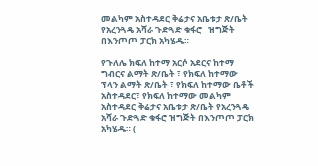መልካም አስተዳደር ቅሬታና አቤቱታ ጽ/ቤት  የአረንጓዴ አሻራ ጉድጓድ ቁፋሮ   ዝግጅት በእንጦጦ ፓርክ አካሄዱ።

የጉለሌ ክፍለ ከተማ አርሶ አደርና ከተማ ግብርና ልማት ጽ/ቤት ፣ የክፍለ ከተማው ፕላን ልማት ጽ/ቤት ፣ የክፍለ ከተማው ቤቶች አስተዳደር፣ የክፍለ ከተማው መልካም አስተዳደር ቅሬታና አቤቱታ ጽ/ቤት የአረንጓዴ አሻራ ጉድጓድ ቁፋሮ ዝግጅት በእንጦጦ ፓርክ አካሄዱ። (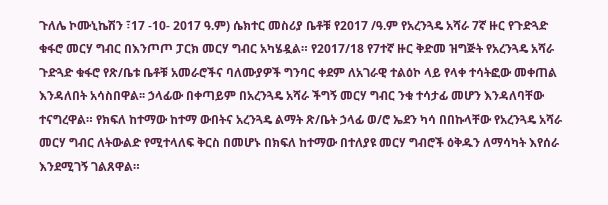ጉለሌ ኮሙኒኬሽን ፣17 -10- 2017 ዓ.ም) ሴክተር መስሪያ ቤቶቹ የ2017 /ዓ.ም የአረንጓዴ አሻራ 7ኛ ዙር የጉድጓድ ቁፋሮ መርሃ ግብር በእንጦጦ ፓርክ መርሃ ግብር አካሄዷል። የ2017/18 የ7ተኛ ዙር ቅድመ ዝግጅት የአረንጓዴ አሻራ ጉድጓድ ቁፋሮ የጽ/ቤቱ ቤቶቹ አመራሮችና ባለሙያዎች ግንባር ቀደም ለአገራዊ ተልዕኮ ላይ የላቀ ተሳትፎው መቀጠል እንዳለበት አሳስበዋል፡፡ ኃላፊው በቀጣይም በአረንጓዴ አሻራ ችግኝ መርሃ ግብር ንቁ ተሳታፊ መሆን እንዳለባቸው ተናግረዋል። የክፍለ ከተማው ከተማ ውበትና አረንጓዴ ልማት ጽ/ቤት ኃላፊ ወ/ሮ ኤደን ካሳ በበኩላቸው የአረንጓዴ አሻራ መርሃ ግብር ለትውልድ የሚተላለፍ ቅርስ በመሆኑ በክፍለ ከተማው በተለያዩ መርሃ ግብሮች ዕቅዱን ለማሳካት እየሰራ እንደሚገኝ ገልጸዋል።